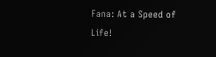Fana: At a Speed of Life!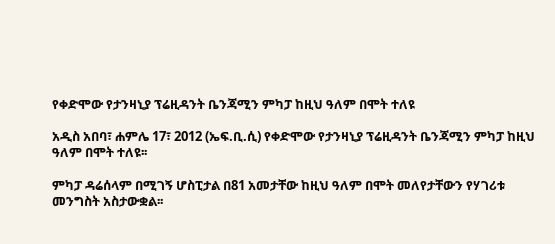የቀድሞው የታንዛኒያ ፕሬዚዳንት ቤንጃሚን ምካፓ ከዚህ ዓለም በሞት ተለዩ

አዲስ አበባ፣ ሐምሌ 17፣ 2012 (ኤፍ.ቢ.ሲ) የቀድሞው የታንዛኒያ ፕሬዚዳንት ቤንጃሚን ምካፓ ከዚህ ዓለም በሞት ተለዩ፡፡

ምካፓ ዳሬሰላም በሚገኝ ሆስፒታል በ81 አመታቸው ከዚህ ዓለም በሞት መለየታቸውን የሃገሪቱ መንግስት አስታውቋል፡፡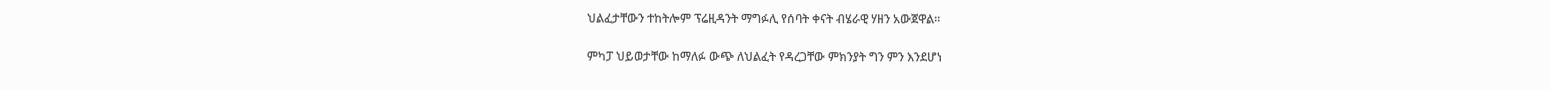ህልፈታቸውን ተከትሎም ፕሬዚዳንት ማግፉሊ የሰባት ቀናት ብሄራዊ ሃዘን አውጀዋል፡፡

ምካፓ ህይወታቸው ከማለፉ ውጭ ለህልፈት የዳረጋቸው ምክንያት ግን ምን እንደሆነ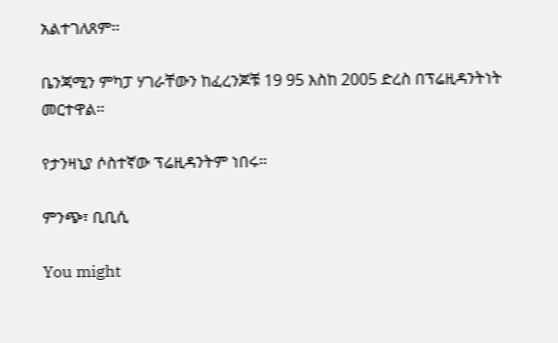አልተገለጸም፡፡

ቤንጃሚን ምካፓ ሃገራቸውን ከፈረንጆቹ 19 95 እስከ 2005 ድረስ በፕሬዚዳንትነት መርተዋል፡፡

የታንዛኒያ ሶስተኛው ፕሬዚዳንትም ነበሩ፡፡

ምንጭ፣ ቢቢሲ

You might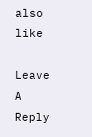also like

Leave A Reply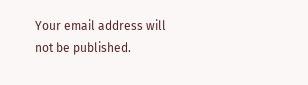Your email address will not be published.